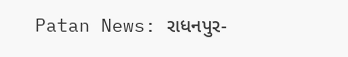Patan News: રાધનપુર-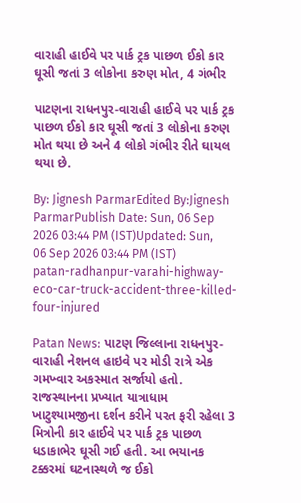વારાહી હાઈવે પર પાર્ક ટ્રક પાછળ ઈકો કાર ઘૂસી જતાં 3 લોકોના કરુણ મોત, 4 ગંભીર

પાટણના રાધનપુર-વારાહી હાઈવે પર પાર્ક ટ્રક પાછળ ઈકો કાર ઘૂસી જતાં 3 લોકોના કરુણ મોત થયા છે અને 4 લોકો ગંભીર રીતે ઘાયલ થયા છે.

By: Jignesh ParmarEdited By:Jignesh ParmarPublish Date: Sun, 06 Sep 2026 03:44 PM (IST)Updated: Sun, 06 Sep 2026 03:44 PM (IST)
patan-radhanpur-varahi-highway-eco-car-truck-accident-three-killed-four-injured

Patan News: પાટણ જિલ્લાના રાધનપુર-વારાહી નેશનલ હાઇવે પર મોડી રાત્રે એક ગમખ્વાર અકસ્માત સર્જાયો હતો. રાજસ્થાનના પ્રખ્યાત યાત્રાધામ ખાટુશ્યામજીના દર્શન કરીને પરત ફરી રહેલા 3 મિત્રોની કાર હાઈવે પર પાર્ક ટ્રક પાછળ ધડાકાભેર ઘૂસી ગઈ હતી. આ ભયાનક ટક્કરમાં ઘટનાસ્થળે જ ઈકો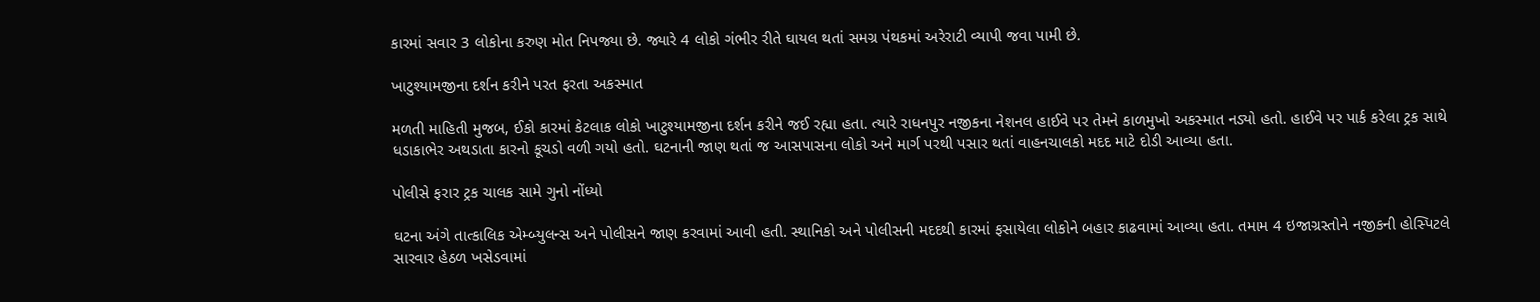કારમાં સવાર 3 લોકોના કરુણ મોત નિપજ્યા છે. જ્યારે 4 લોકો ગંભીર રીતે ઘાયલ થતાં સમગ્ર પંથકમાં અરેરાટી વ્યાપી જવા પામી છે.

ખાટુશ્યામજીના દર્શન કરીને પરત ફરતા અકસ્માત

મળતી માહિતી મુજબ, ઈકો કારમાં કેટલાક લોકો ખાટુશ્યામજીના દર્શન કરીને જઈ રહ્યા હતા. ત્યારે રાધનપુર નજીકના નેશનલ હાઈવે પર તેમને કાળમુખો અકસ્માત નડ્યો હતો. હાઈવે પર પાર્ક કરેલા ટ્રક સાથે ધડાકાભેર અથડાતા કારનો કૂચડો વળી ગયો હતો. ઘટનાની જાણ થતાં જ આસપાસના લોકો અને માર્ગ પરથી પસાર થતાં વાહનચાલકો મદદ માટે દોડી આવ્યા હતા.

પોલીસે ફરાર ટ્રક ચાલક સામે ગુનો નોંધ્યો

ઘટના અંગે તાત્કાલિક એમ્બ્યુલન્સ અને પોલીસને જાણ કરવામાં આવી હતી. સ્થાનિકો અને પોલીસની મદદથી કારમાં ફસાયેલા લોકોને બહાર કાઢવામાં આવ્યા હતા. તમામ 4 ઇજાગ્રસ્તોને નજીકની હોસ્પિટલે સારવાર હેઠળ ખસેડવામાં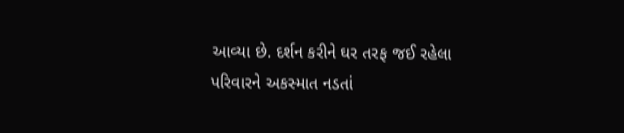આવ્યા છે. દર્શન કરીને ઘર તરફ જઈ રહેલા પરિવારને અકસ્માત નડતાં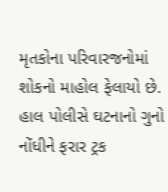મૃતકોના પરિવારજનોમાં શોકનો માહોલ ફેલાયો છે. હાલ પોલીસે ઘટનાનો ગુનો નોંધીને ફરાર ટ્રક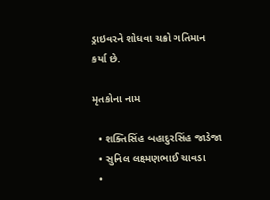ડ્રાઇવરને શોધવા ચક્રો ગતિમાન કર્યા છે.

મૃતકોના નામ

  • શક્તિસિંહ બહાદુરસિંહ જાડેજા
  • સુનિલ લક્ષ્મણભાઈ ચાવડા
  •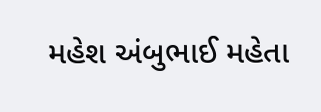મહેશ અંબુભાઈ મહેતા